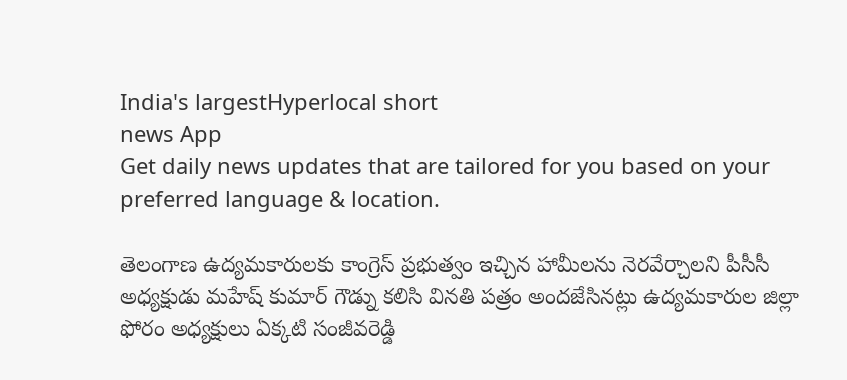India's largestHyperlocal short
news App
Get daily news updates that are tailored for you based on your preferred language & location.

తెలంగాణ ఉద్యమకారులకు కాంగ్రెస్ ప్రభుత్వం ఇచ్చిన హామీలను నెరవేర్చాలని పీసీసీ అధ్యక్షుడు మహేష్ కుమార్ గౌడ్ను కలిసి వినతి పత్రం అందజేసినట్లు ఉద్యమకారుల జిల్లా ఫోరం అధ్యక్షులు ఏక్కటి సంజీవరెడ్డి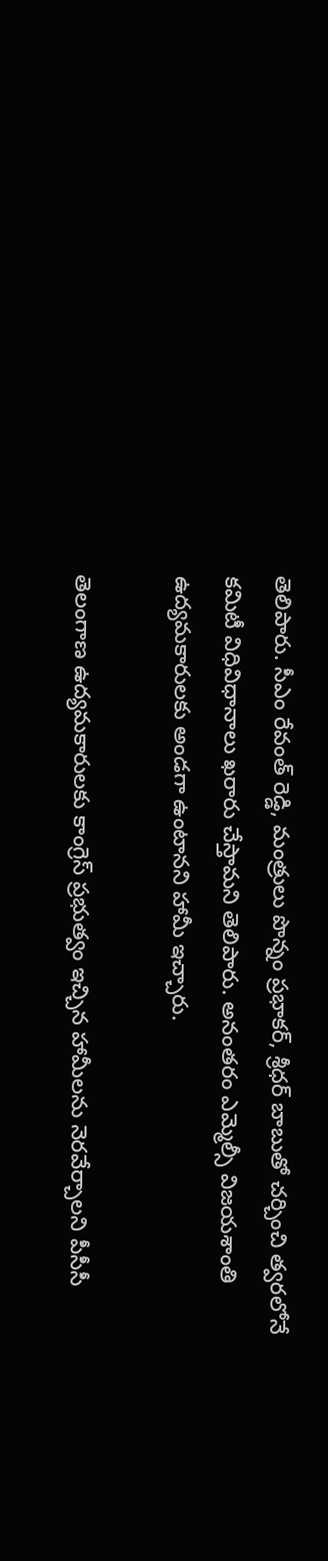తెలిపారు. సీఎం రేవంత్ రెడ్డి, మంత్రులు పొన్నం ప్రభాకర్, శ్రీధర్ బాబుతో చర్చించి త్వరలోనే కమిటీ విధివిధానాలు ఖరారు చేస్తామని తెలిపారు. అనంతరం ఎమ్మెల్సీ విజయశాంతి ఉద్యమకారులకు అండగా ఉంటానని హామీ ఇచ్చారు.

తెలంగాణ ఉద్యమకారులకు కాంగ్రెస్ ప్రభుత్వం ఇచ్చిన హామీలను నెరవేర్చాలని పీసీసీ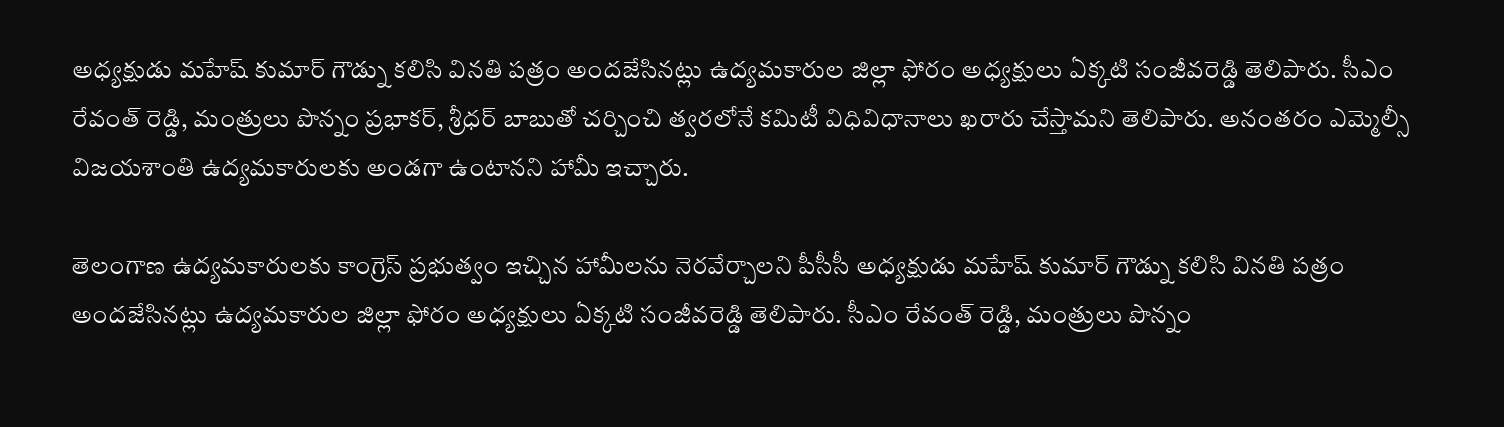అధ్యక్షుడు మహేష్ కుమార్ గౌడ్ను కలిసి వినతి పత్రం అందజేసినట్లు ఉద్యమకారుల జిల్లా ఫోరం అధ్యక్షులు ఏక్కటి సంజీవరెడ్డి తెలిపారు. సీఎం రేవంత్ రెడ్డి, మంత్రులు పొన్నం ప్రభాకర్, శ్రీధర్ బాబుతో చర్చించి త్వరలోనే కమిటీ విధివిధానాలు ఖరారు చేస్తామని తెలిపారు. అనంతరం ఎమ్మెల్సీ విజయశాంతి ఉద్యమకారులకు అండగా ఉంటానని హామీ ఇచ్చారు.

తెలంగాణ ఉద్యమకారులకు కాంగ్రెస్ ప్రభుత్వం ఇచ్చిన హామీలను నెరవేర్చాలని పీసీసీ అధ్యక్షుడు మహేష్ కుమార్ గౌడ్ను కలిసి వినతి పత్రం అందజేసినట్లు ఉద్యమకారుల జిల్లా ఫోరం అధ్యక్షులు ఏక్కటి సంజీవరెడ్డి తెలిపారు. సీఎం రేవంత్ రెడ్డి, మంత్రులు పొన్నం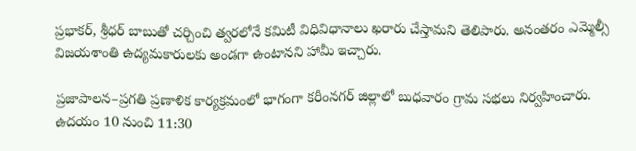ప్రభాకర్, శ్రీధర్ బాబుతో చర్చించి త్వరలోనే కమిటీ విధివిధానాలు ఖరారు చేస్తామని తెలిపారు. అనంతరం ఎమ్మెల్సీ విజయశాంతి ఉద్యమకారులకు అండగా ఉంటానని హామీ ఇచ్చారు.

ప్రజాపాలన–ప్రగతి ప్రణాళిక కార్యక్రమంలో భాగంగా కరీంనగర్ జిల్లాలో బుధవారం గ్రామ సభలు నిర్వహించారు. ఉదయం 10 నుంచి 11:30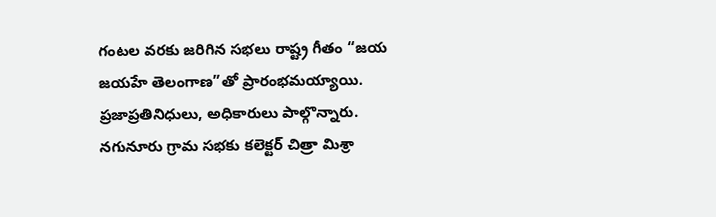గంటల వరకు జరిగిన సభలు రాష్ట్ర గీతం “జయ జయహే తెలంగాణ”తో ప్రారంభమయ్యాయి. ప్రజాప్రతినిధులు, అధికారులు పాల్గొన్నారు. నగునూరు గ్రామ సభకు కలెక్టర్ చిత్రా మిశ్రా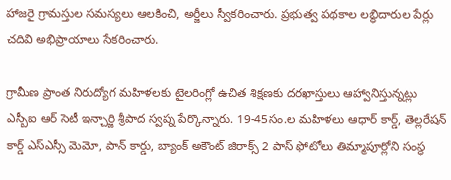హాజరై గ్రామస్తుల సమస్యలు ఆలకించి, అర్జీలు స్వీకరించారు. ప్రభుత్వ పథకాల లబ్ధిదారుల పేర్లు చదివి అభిప్రాయాలు సేకరించారు.

గ్రామీణ ప్రాంత నిరుద్యోగ మహిళలకు టైలరింగ్లో ఉచిత శిక్షణకు దరఖాస్తులు ఆహ్వానిస్తున్నట్లు ఎస్బీఐ ఆర్ సెటీ ఇన్చార్జి శ్రీపాద స్వప్న పేర్కొన్నారు. 19-45సం.ల మహిళలు ఆధార్ కార్డ్, తెల్లరేషన్ కార్డ్ ఎస్ఎస్సీ మెమో, పాన్ కార్డు, బ్యాంక్ అకౌంట్ జిరాక్స్ 2 పాస్ ఫోటోలు తిమ్మాపూర్లోని సంస్థ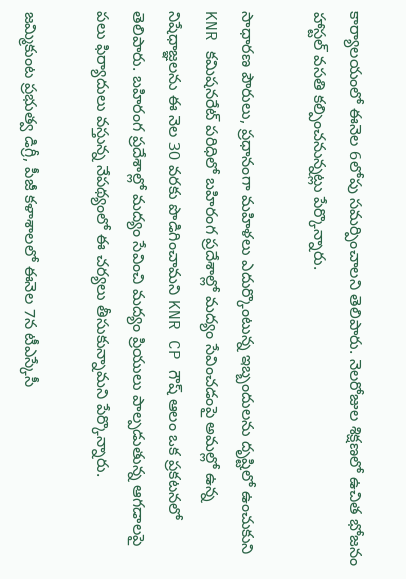కార్యాలయంలో ఈనెల 6లోపు సమర్పించాలని తెలిపారు. నెలరోజుల శిక్షణలో ఉచిత భోజనం హాస్టల్ వసతి కల్పించనున్నట్లు పేర్కొన్నారు.

సాధారణ పౌరులు, ప్రధానంగా మహిళలు ఎదుర్కొంటున్న ఇబ్బందులను దృష్టిలో ఉంచుకుని KNR కమిషనరేట్ పరిధిలో బహిరంగ ప్రదేశాల్లో మద్యం సేవించడంపై అమల్లో ఉన్న నిషేధాజ్ఞలను ఈ నెల 30 వరకు పొడిగించామని KNR CP గౌష్ ఆలం ఒక ప్రకటనలో తెలిపారు. బహిరంగ ప్రదేశాల్లో మద్యం సేవించి మద్యం ప్రియులు పాల్పడుతున్న ఆగడాలపై పలు ఫిర్యాదులు వస్తున్న నేపథ్యంలో ఈ చర్యలు తీసుకున్నామని పేర్కొన్నారు.

జమ్మికుంట ప్రభుత్వ డిగ్రీ, పీజీ కళాశాలలో ఈనెల 7న టీఎస్కేసీ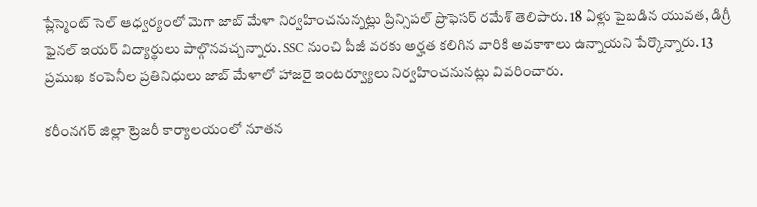ప్లేస్మెంట్ సెల్ ఆధ్వర్యంలో మెగా జాబ్ మేళా నిర్వహించనున్నట్లు ప్రిన్సిపల్ ప్రొఫెసర్ రమేశ్ తెలిపారు. 18 ఏళ్లు పైబడిన యువత, డిగ్రీ ఫైనల్ ఇయర్ విద్యార్థులు పాల్గొనవచ్చన్నారు. SSC నుంచి పీజీ వరకు అర్హత కలిగిన వారికి అవకాశాలు ఉన్నాయని పేర్కొన్నారు. 13 ప్రముఖ కంపెనీల ప్రతినిధులు జాబ్ మేళాలో హాజరై ఇంటర్వ్యూలు నిర్వహించనునట్లు వివరించారు.

కరీంనగర్ జిల్లా ట్రెజరీ కార్యాలయంలో నూతన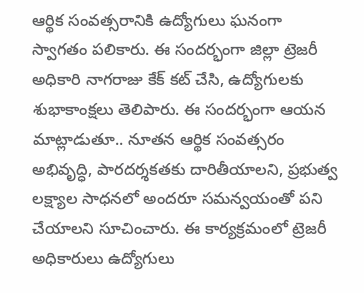ఆర్థిక సంవత్సరానికి ఉద్యోగులు ఘనంగా స్వాగతం పలికారు. ఈ సందర్భంగా జిల్లా ట్రెజరీ అధికారి నాగరాజు కేక్ కట్ చేసి, ఉద్యోగులకు శుభాకాంక్షలు తెలిపారు. ఈ సందర్భంగా ఆయన మాట్లాడుతూ.. నూతన ఆర్థిక సంవత్సరం అభివృద్ధి, పారదర్శకతకు దారితీయాలని, ప్రభుత్వ లక్ష్యాల సాధనలో అందరూ సమన్వయంతో పని చేయాలని సూచించారు. ఈ కార్యక్రమంలో ట్రెజరీ అధికారులు ఉద్యోగులు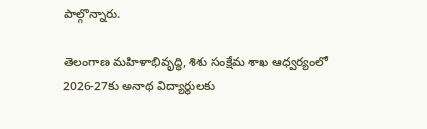పాల్గొన్నారు.

తెలంగాణ మహిళాభివృద్ధి, శిశు సంక్షేమ శాఖ ఆధ్వర్యంలో 2026-27కు అనాథ విద్యార్థులకు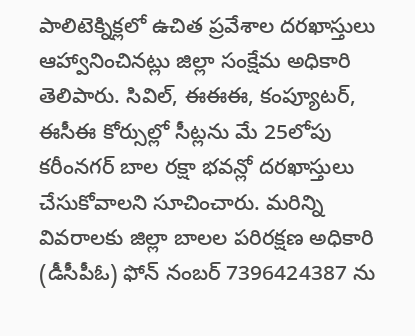పాలిటెక్నిక్లలో ఉచిత ప్రవేశాల దరఖాస్తులు ఆహ్వానించినట్లు జిల్లా సంక్షేమ అధికారి తెలిపారు. సివిల్, ఈఈఈ, కంప్యూటర్, ఈసీఈ కోర్సుల్లో సీట్లను మే 25లోపు కరీంనగర్ బాల రక్షా భవన్లో దరఖాస్తులు చేసుకోవాలని సూచించారు. మరిన్ని వివరాలకు జిల్లా బాలల పరిరక్షణ అధికారి (డీసీపీఓ) ఫోన్ నంబర్ 7396424387 ను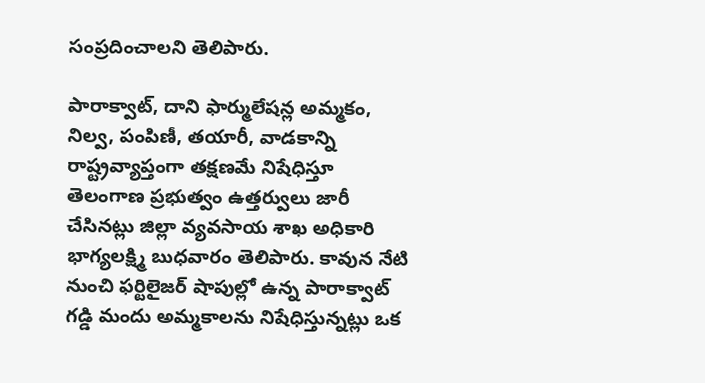సంప్రదించాలని తెలిపారు.

పారాక్వాట్, దాని ఫార్ములేషన్ల అమ్మకం, నిల్వ, పంపిణీ, తయారీ, వాడకాన్ని రాష్ట్రవ్యాప్తంగా తక్షణమే నిషేధిస్తూ తెలంగాణ ప్రభుత్వం ఉత్తర్వులు జారీ చేసినట్లు జిల్లా వ్యవసాయ శాఖ అధికారి భాగ్యలక్ష్మి బుధవారం తెలిపారు. కావున నేటి నుంచి ఫర్టిలైజర్ షాపుల్లో ఉన్న పారాక్వాట్ గడ్డి మందు అమ్మకాలను నిషేధిస్తున్నట్లు ఒక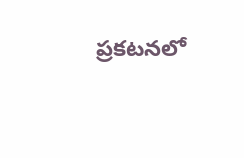ప్రకటనలో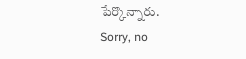పేర్కొన్నారు.
Sorry, no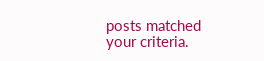posts matched your criteria.